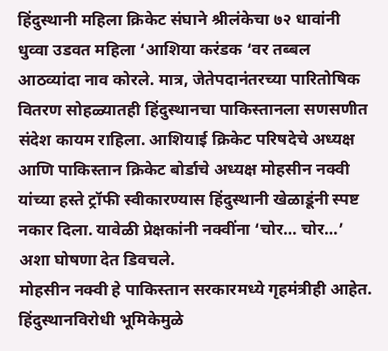हिंदुस्थानी महिला क्रिकेट संघाने श्रीलंकेचा ७२ धावांनी धुव्वा उडवत महिला ‘आशिया करंडक ‘वर तब्बल आठव्यांदा नाव कोरले. मात्र, जेतेपदानंतरच्या पारितोषिक वितरण सोहळ्यातही हिंदुस्थानचा पाकिस्तानला सणसणीत संदेश कायम राहिला. आशियाई क्रिकेट परिषदेचे अध्यक्ष आणि पाकिस्तान क्रिकेट बोर्डाचे अध्यक्ष मोहसीन नक्वी यांच्या हस्ते ट्रॉफी स्वीकारण्यास हिंदुस्थानी खेळाडूंनी स्पष्ट नकार दिला. यावेळी प्रेक्षकांनी नक्वींना ‘चोर… चोर…’ अशा घोषणा देत डिवचले.
मोहसीन नक्वी हे पाकिस्तान सरकारमध्ये गृहमंत्रीही आहेत. हिंदुस्थानविरोधी भूमिकेमुळे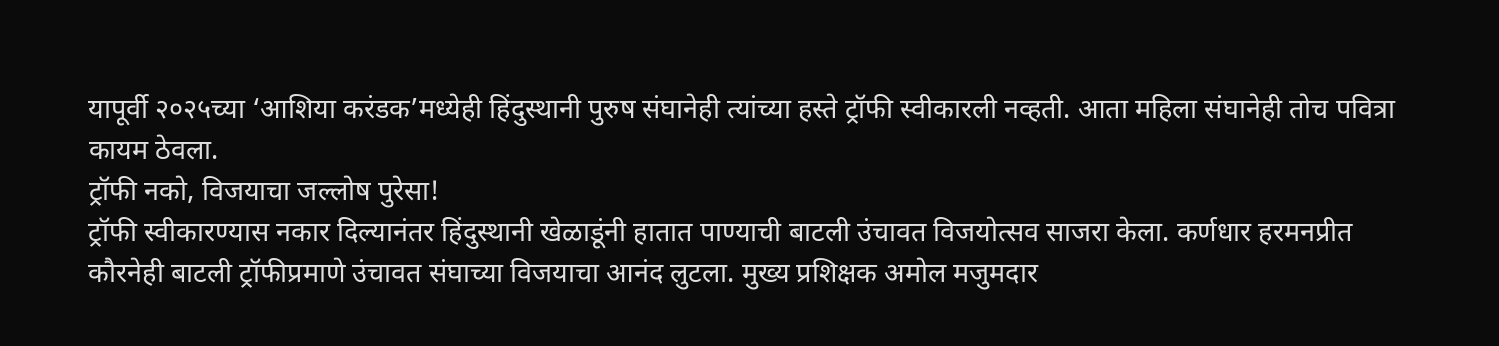यापूर्वी २०२५च्या ‘आशिया करंडक’मध्येही हिंदुस्थानी पुरुष संघानेही त्यांच्या हस्ते ट्रॉफी स्वीकारली नव्हती. आता महिला संघानेही तोच पवित्रा कायम ठेवला.
ट्रॉफी नको, विजयाचा जल्लोष पुरेसा!
ट्रॉफी स्वीकारण्यास नकार दिल्यानंतर हिंदुस्थानी खेळाडूंनी हातात पाण्याची बाटली उंचावत विजयोत्सव साजरा केला. कर्णधार हरमनप्रीत कौरनेही बाटली ट्रॉफीप्रमाणे उंचावत संघाच्या विजयाचा आनंद लुटला. मुख्य प्रशिक्षक अमोल मजुमदार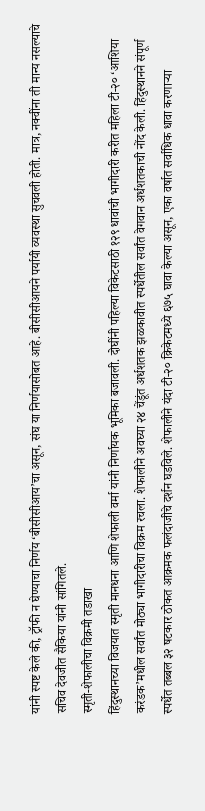यांनी स्पष्ट केले की, ट्रॉफी न घेण्याचा निर्णय ‘बीसीसीआय’चा असून, संघ या निर्णयासोबत आहे. बीसीसीआयने पर्यायी व्यवस्था सुचवली होती. मात्र, नक्वींना ती मान्य नसल्याचे सचिव देवजीत सैकिया यांनी सांगितले.
स्मृती-शेफालीचा विक्रमी तडाखा
हिंदुस्थानच्या विजयात स्मृती मानधना आणि शेफाली वर्मा यांनी निर्णायक भूमिका बजावली. दोघींनी पहिल्या विकेटसाठी १२९ धावांची भागीदारी करीत महिला टी-२० ‘आशिया करंडक’मधील सर्वांत मोठ्या भागीदारीचा विक्रम रचला. शेफालीने अवघ्या २४ चेंडूंत अर्धशतक झळकावीत स्पर्धेतील सर्वांत वेगवान अर्धशतकाची नोंद केली. हिंदुस्थानने संपूर्ण स्पर्धेत तब्बल ३२ षटकार ठोकत आक्रमक फलंदाजीचे दर्शन घडविले. शेफालीने यंदा टी-२० क्रिकेटमध्ये ६७५ घावा केल्या असून, एका वर्षात सर्वाधिक धावा करणाऱ्या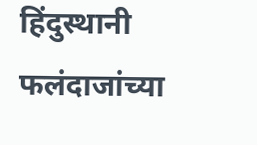हिंदुस्थानी फलंदाजांच्या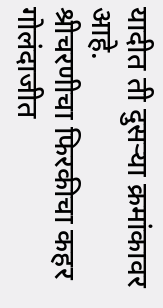यादीत ती दुसऱ्या क्रमांकावर आहे.
श्रीचरणीचा फिरकीचा कहर
गोलंदाजीत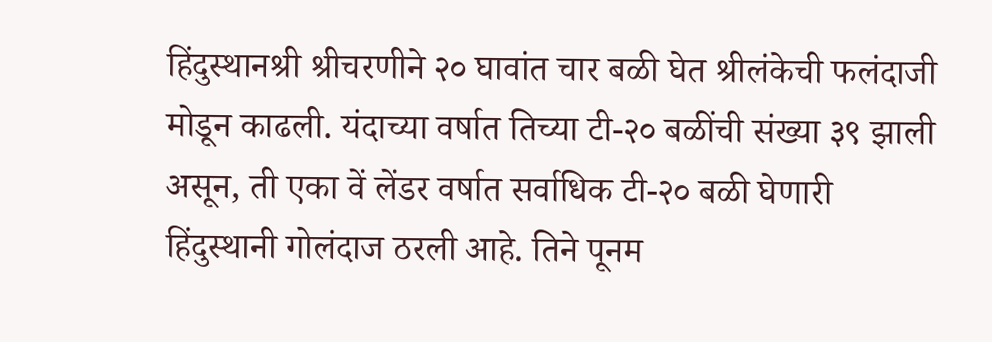हिंदुस्थानश्री श्रीचरणीने २० घावांत चार बळी घेत श्रीलंकेची फलंदाजी मोडून काढली. यंदाच्या वर्षात तिच्या टी-२० बळींची संख्या ३९ झाली असून, ती एका वें लेंडर वर्षात सर्वाधिक टी-२० बळी घेणारी हिंदुस्थानी गोलंदाज ठरली आहे. तिने पूनम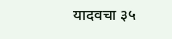यादवचा ३५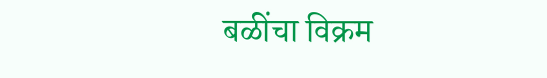बळींचा विक्रम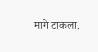मागे टाकला.